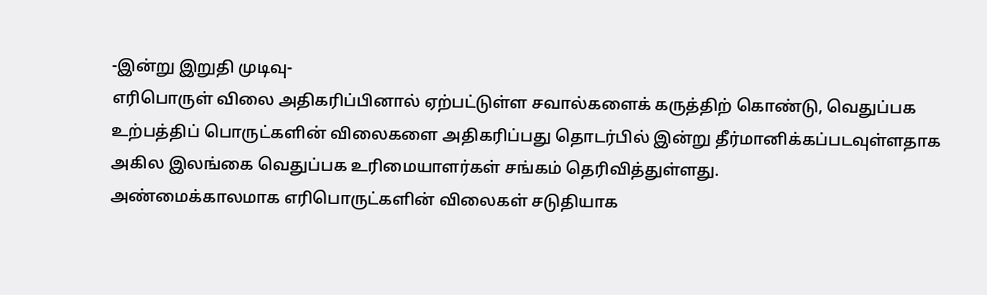-இன்று இறுதி முடிவு-
எரிபொருள் விலை அதிகரிப்பினால் ஏற்பட்டுள்ள சவால்களைக் கருத்திற் கொண்டு, வெதுப்பக உற்பத்திப் பொருட்களின் விலைகளை அதிகரிப்பது தொடர்பில் இன்று தீர்மானிக்கப்படவுள்ளதாக அகில இலங்கை வெதுப்பக உரிமையாளர்கள் சங்கம் தெரிவித்துள்ளது.
அண்மைக்காலமாக எரிபொருட்களின் விலைகள் சடுதியாக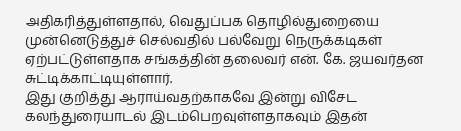அதிகரித்துள்ளதால், வெதுப்பக தொழில்துறையை முன்னெடுத்துச் செல்வதில் பல்வேறு நெருக்கடிகள் ஏற்பட்டுள்ளதாக சங்கத்தின் தலைவர் என். கே. ஜயவர்தன சுட்டிக்காட்டியுள்ளார்.
இது குறித்து ஆராய்வதற்காகவே இன்று விசேட கலந்துரையாடல் இடம்பெறவுள்ளதாகவும் இதன்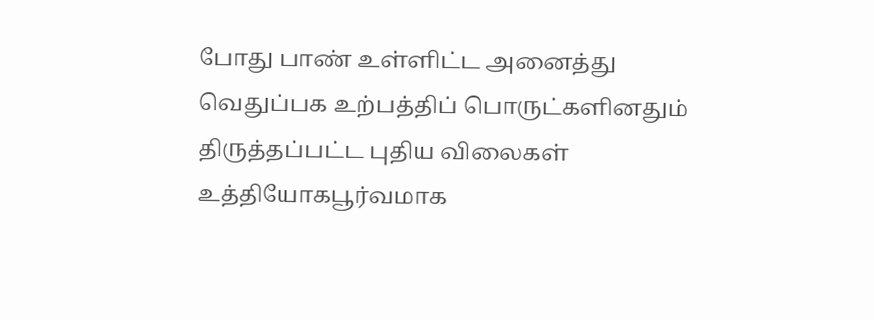போது பாண் உள்ளிட்ட அனைத்து வெதுப்பக உற்பத்திப் பொருட்களினதும் திருத்தப்பட்ட புதிய விலைகள் உத்தியோகபூர்வமாக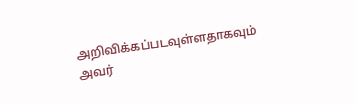அறிவிக்கப்படவுள்ளதாகவும் அவர்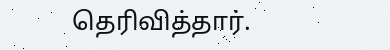தெரிவித்தார்.